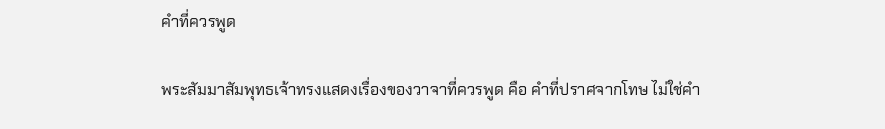คำที่ควรพูด

พระสัมมาสัมพุทธเจ้าทรงแสดงเรื่องของวาจาที่ควรพูด คือ คำที่ปราศจากโทษ ไม่ใช่คำ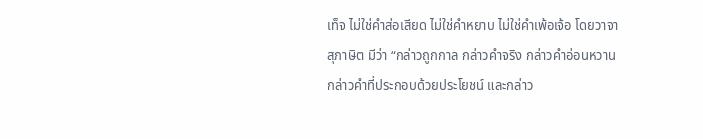เท็จ ไม่ใช่คำส่อเสียด ไม่ใช่คำหยาบ ไม่ใช่คำเพ้อเจ้อ โดยวาจาสุภาษิต มีว่า “กล่าวถูกกาล กล่าวคำจริง กล่าวคำอ่อนหวาน กล่าวคำที่ประกอบด้วยประโยชน์ และกล่าว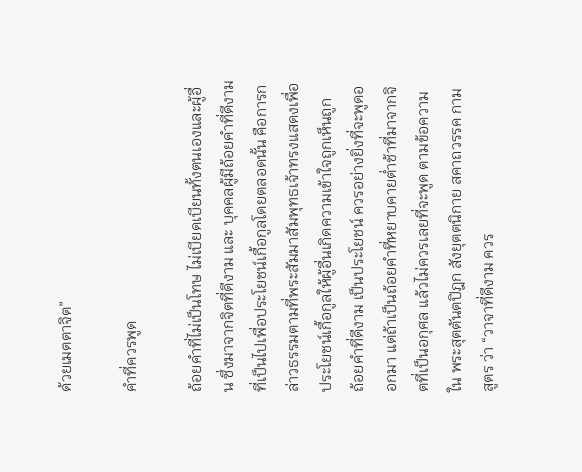ด้วยเมตตาจิต”

คำที่ควรพูด

ถ้อยคำที่ไม่เป็นโทษ ไม่เบียดเบียนทั้งตนเองและผู้อื่น ซึ่งมาจากจิตที่ดีงาม และ บุคคลผู้มีถ้อยคำที่ดีงาม ที่เป็นไปเพื่อประโยชน์เกื้อกูลโดยตลอดนั้น คือการกล่าวธรรมตามที่พระสัมมาสัมพุทธเจ้าทรงแสดงเพื่อประโยชน์เกื้อกูลให้ผู้อื่นเกิดความเข้าใจถูกเห็นถูก
ถ้อยคำที่ดีงาม เป็นประโยชน์ ควรอย่างยิ่งที่จะพูดออกมา แต่ถ้าเป็นถ้อยคำที่หยาบคายต่ำช้าที่มาจากจิตที่เป็นอกุศล แล้วไม่ควรเลยที่จะพูด ตามข้อความใน พระสุตตันตปิฎก สังยุตตนิกาย สคาถวรรค กามสูตร ว่า “วาจาที่ดีงาม ควร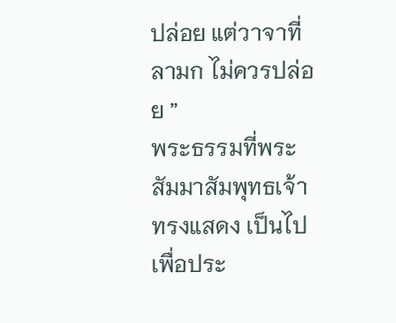ปล่อย แต่วาจาที่ลามก ไม่ควรปล่อย ”
พระธรรมที่พระสัมมาสัมพุทธเจ้าทรงแสดง เป็นไปเพื่อประ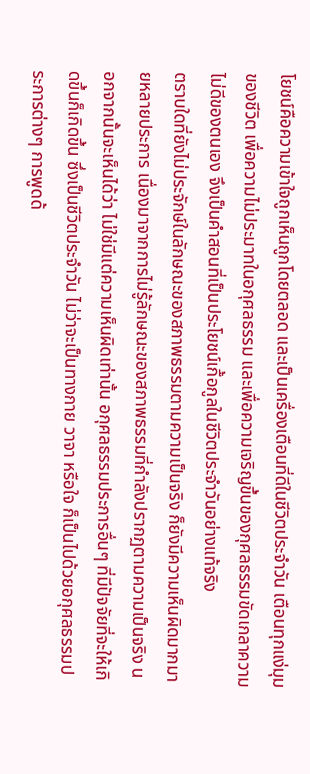โยชน์คือความเข้าใจถูกเห็นถูกโดยตลอด และเป็นเครื่องเตือนที่ดีในชีวิตประจำวัน เตือนทุกแง่มุมของชีวิต เพื่อความไม่ประมาทในอกุศลธรรม และเพื่อความเจริญขึ้นของกุศลธรรมขัดเกลาความไม่ดีของตนเอง จึงเป็นคำสอนที่เป็นประโยชน์เกื้อกูลในชีวิตประจำวันอย่างแท้จริง
ตราบใดที่ยังไม่ประจักษ์ในลักษณะของสภาพธรรมตามความเป็นจริง ก็ยังมีความเห็นผิดมากมายหลายประการ เนื่องมาจากการไม่รู้ลักษณะของสภาพธรรมที่กำลังปรากฏตามความเป็นจริง นอกจากนั้นจะเห็นได้ว่า ไม่ใช่มีแต่ความเห็นผิดเท่านั้น อกุศลธรรมประการอื่นๆ ที่มีปัจจัยที่จะให้เกิดขึ้นก็เกิดขึ้น ซึ่งเป็นชีวิตประจำวัน ไม่ว่าจะเป็นทางกาย วาจา หรือใจ ก็เป็นไปด้วยอกุศลธรรมประการต่างๆ การพูดด้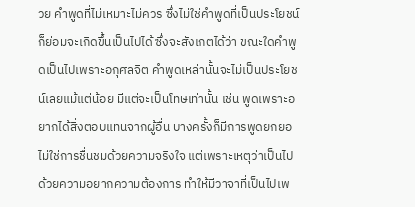วย คำพูดที่ไม่เหมาะไม่ควร ซึ่งไม่ใช่คำพูดที่เป็นประโยชน์ ก็ย่อมจะเกิดขึ้นเป็นไปได้ ซึ่งจะสังเกตได้ว่า ขณะใดคำพูดเป็นไปเพราะอกุศลจิต คำพูดเหล่านั้นจะไม่เป็นประโยชน์เลยแม้แต่น้อย มีแต่จะเป็นโทษเท่านั้น เช่น พูดเพราะอยากได้สิ่งตอบแทนจากผู้อื่น บางครั้งก็มีการพูดยกยอ ไม่ใช่การชื่นชมด้วยความจริงใจ แต่เพราะเหตุว่าเป็นไปด้วยความอยากความต้องการ ทำให้มีวาจาที่เป็นไปเพ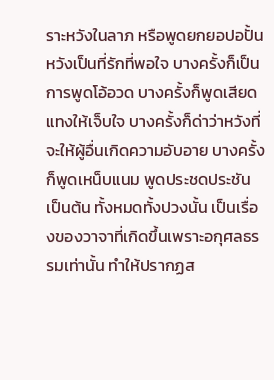ราะหวังในลาภ หรือพูดยกยอปอปั้นหวังเป็นที่รักที่พอใจ บางครั้งก็เป็นการพูดโอ้อวด บางครั้งก็พูดเสียดแทงให้เจ็บใจ บางครั้งก็ด่าว่าหวังที่จะให้ผู้อื่นเกิดความอับอาย บางครั้งก็พูดเหน็บแนม พูดประชดประชัน เป็นต้น ทั้งหมดทั้งปวงนั้น เป็นเรื่องของวาจาที่เกิดขึ้นเพราะอกุศลธรรมเท่านั้น ทำให้ปรากฏส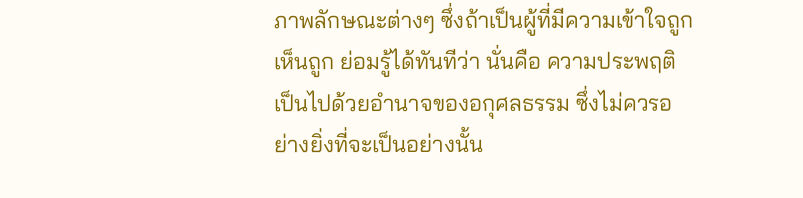ภาพลักษณะต่างๆ ซึ่งถ้าเป็นผู้ที่มีความเข้าใจถูกเห็นถูก ย่อมรู้ได้ทันทีว่า นั่นคือ ความประพฤติเป็นไปด้วยอำนาจของอกุศลธรรม ซึ่งไม่ควรอย่างยิ่งที่จะเป็นอย่างนั้น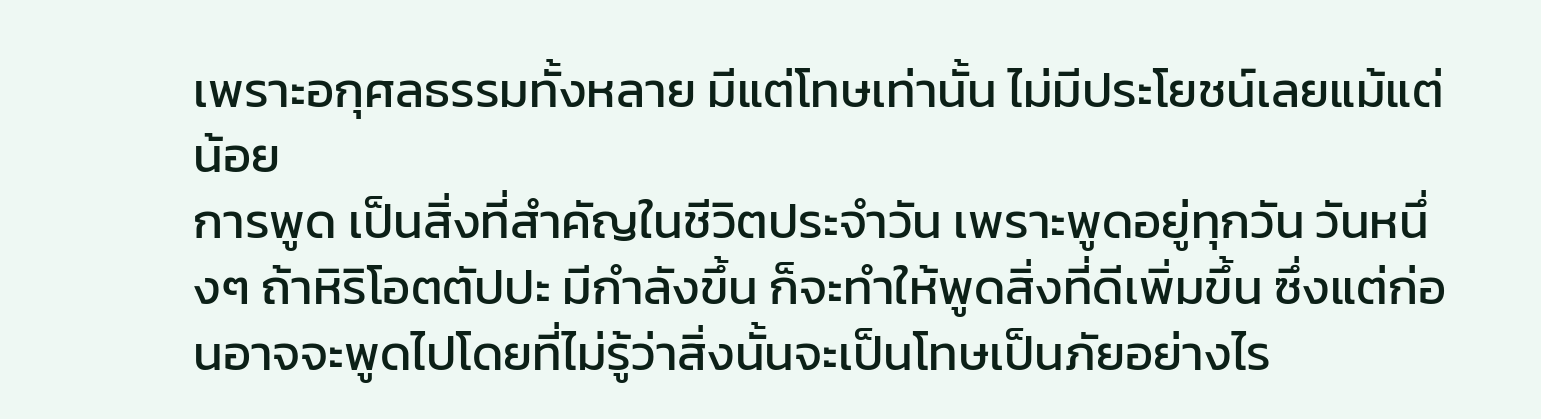เพราะอกุศลธรรมทั้งหลาย มีแต่โทษเท่านั้น ไม่มีประโยชน์เลยแม้แต่น้อย
การพูด เป็นสิ่งที่สำคัญในชีวิตประจำวัน เพราะพูดอยู่ทุกวัน วันหนึ่งๆ ถ้าหิริโอตตัปปะ มีกำลังขึ้น ก็จะทำให้พูดสิ่งที่ดีเพิ่มขึ้น ซึ่งแต่ก่อนอาจจะพูดไปโดยที่ไม่รู้ว่าสิ่งนั้นจะเป็นโทษเป็นภัยอย่างไร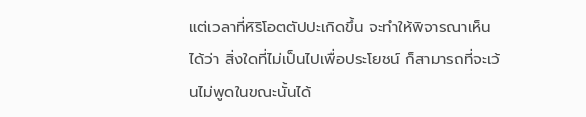แต่เวลาที่หิริโอตตัปปะเกิดขึ้น จะทำให้พิจารณาเห็นได้ว่า สิ่งใดที่ไม่เป็นไปเพื่อประโยชน์ ก็สามารถที่จะเว้นไม่พูดในขณะนั้นได้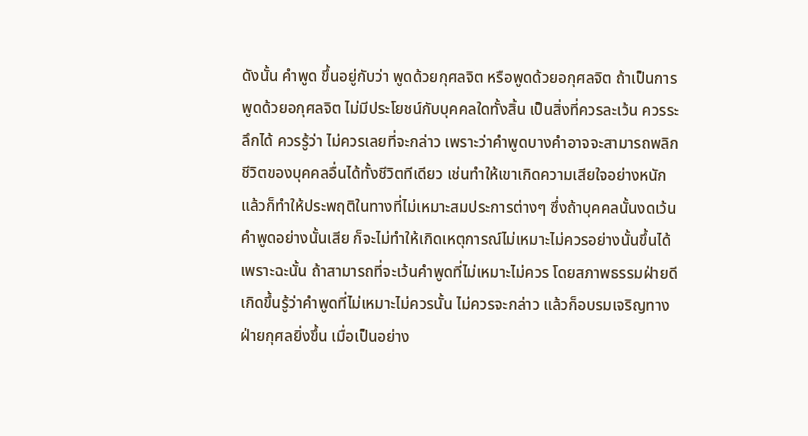ดังนั้น คำพูด ขึ้นอยู่กับว่า พูดด้วยกุศลจิต หรือพูดด้วยอกุศลจิต ถ้าเป็นการพูดด้วยอกุศลจิต ไม่มีประโยชน์กับบุคคลใดทั้งสิ้น เป็นสิ่งที่ควรละเว้น ควรระลึกได้ ควรรู้ว่า ไม่ควรเลยที่จะกล่าว เพราะว่าคำพูดบางคำอาจจะสามารถพลิกชีวิตของบุคคลอื่นได้ทั้งชีวิตทีเดียว เช่นทำให้เขาเกิดความเสียใจอย่างหนัก แล้วก็ทำให้ประพฤติในทางที่ไม่เหมาะสมประการต่างๆ ซึ่งถ้าบุคคลนั้นงดเว้นคำพูดอย่างนั้นเสีย ก็จะไม่ทำให้เกิดเหตุการณ์ไม่เหมาะไม่ควรอย่างนั้นขึ้นได้ เพราะฉะนั้น ถ้าสามารถที่จะเว้นคำพูดที่ไม่เหมาะไม่ควร โดยสภาพธรรมฝ่ายดีเกิดขึ้นรู้ว่าคำพูดที่ไม่เหมาะไม่ควรนั้น ไม่ควรจะกล่าว แล้วก็อบรมเจริญทางฝ่ายกุศลยิ่งขึ้น เมื่อเป็นอย่าง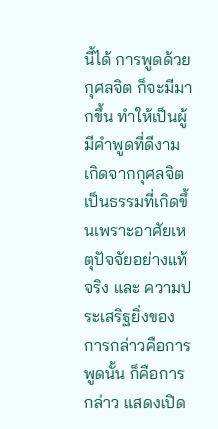นี้ได้ การพูดด้วยกุศลจิต ก็จะมีมากขึ้น ทำให้เป็นผู้มีคำพูดที่ดีงาม เกิดจากกุศลจิต เป็นธรรมที่เกิดขึ้นเพราะอาศัยเหตุปัจจัยอย่างแท้จริง และ ความประเสริฐยิ่งของการกล่าวคือการพูดนั้น ก็คือการกล่าว แสดงเปิด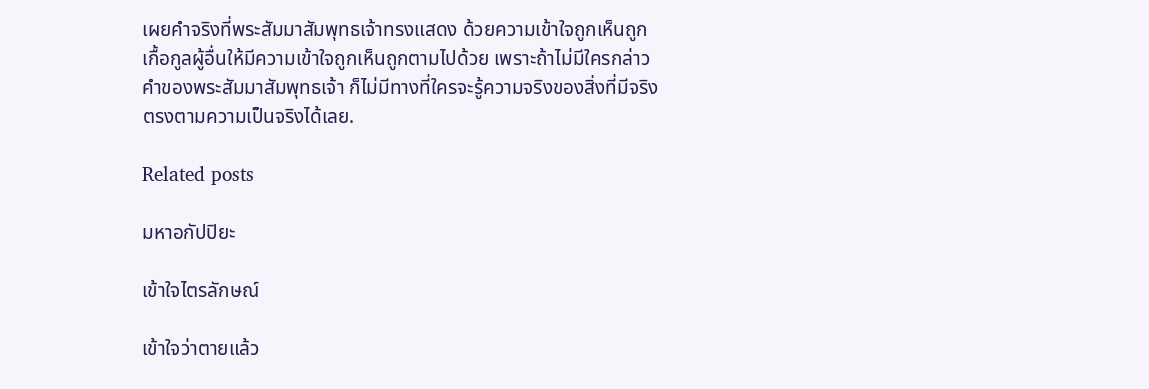เผยคำจริงที่พระสัมมาสัมพุทธเจ้าทรงแสดง ด้วยความเข้าใจถูกเห็นถูก เกื้อกูลผู้อื่นให้มีความเข้าใจถูกเห็นถูกตามไปด้วย เพราะถ้าไม่มีใครกล่าวคำของพระสัมมาสัมพุทธเจ้า ก็ไม่มีทางที่ใครจะรู้ความจริงของสิ่งที่มีจริงตรงตามความเป็นจริงได้เลย.

Related posts

มหาอกัปปิยะ

เข้าใจไตรลักษณ์

เข้าใจว่าตายแล้ว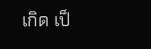เกิด เป็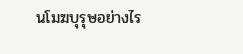นโมฆบุรุษอย่างไร